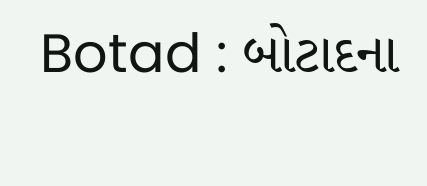Botad : બોટાદના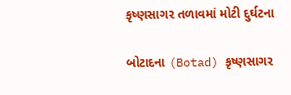કૃષ્ણસાગર તળાવમાં મોટી દુર્ઘટના

બોટાદના (Botad) કૃષ્ણસાગર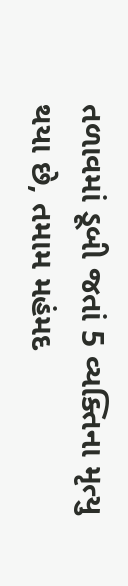તળાવમાં ડૂબી જતાં 5 વ્યક્તિના મૃત્યુ થયા છે, તમામ મહંમદ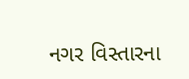નગર વિસ્તારના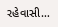રહેવાસી…